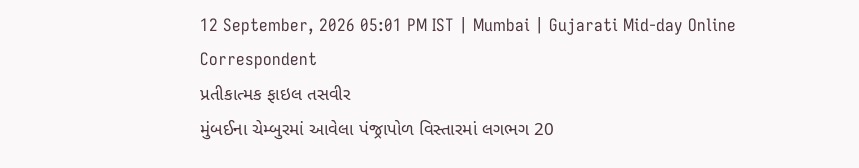12 September, 2026 05:01 PM IST | Mumbai | Gujarati Mid-day Online Correspondent
પ્રતીકાત્મક ફાઇલ તસવીર
મુંબઈના ચેમ્બુરમાં આવેલા પંજ્રાપોળ વિસ્તારમાં લગભગ 20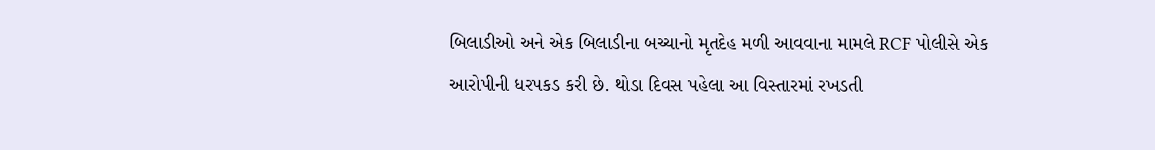બિલાડીઓ અને એક બિલાડીના બચ્ચાનો મૃતદેહ મળી આવવાના મામલે RCF પોલીસે એક આરોપીની ધરપકડ કરી છે. થોડા દિવસ પહેલા આ વિસ્તારમાં રખડતી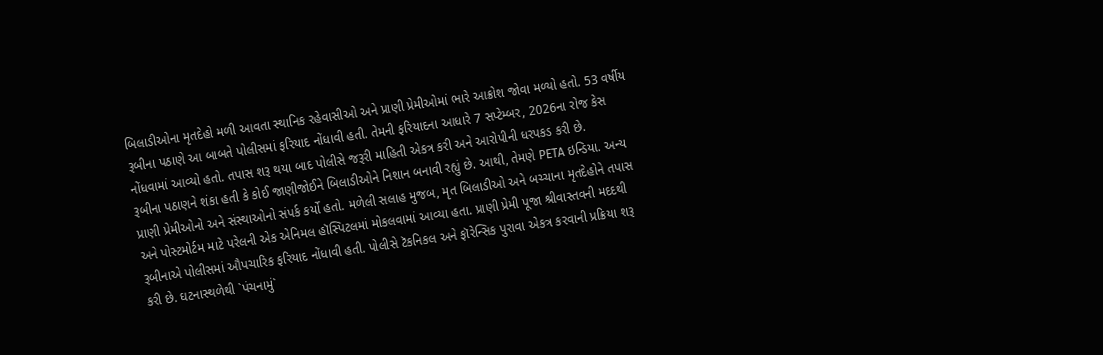બિલાડીઓના મૃતદેહો મળી આવતા સ્થાનિક રહેવાસીઓ અને પ્રાણી પ્રેમીઓમાં ભારે આક્રોશ જોવા મળ્યો હતો. 53 વર્ષીય રૂબીના પઠાણે આ બાબતે પોલીસમાં ફરિયાદ નોંધાવી હતી. તેમની ફરિયાદના આધારે 7 સપ્ટેમ્બર, 2026ના રોજ કેસ નોંધવામાં આવ્યો હતો. તપાસ શરૂ થયા બાદ પોલીસે જરૂરી માહિતી એકત્ર કરી અને આરોપીની ધરપકડ કરી છે.
રૂબીના પઠાણને શંકા હતી કે કોઈ જાણીજોઈને બિલાડીઓને નિશાન બનાવી રહ્યું છે. આથી, તેમણે PETA ઇન્ડિયા. અન્ય પ્રાણી પ્રેમીઓનો અને સંસ્થાઓનો સંપર્ક કર્યો હતો. મળેલી સલાહ મુજબ, મૃત બિલાડીઓ અને બચ્ચાના મૃતદેહોને તપાસ અને પોસ્ટમોર્ટમ માટે પરેલની એક એનિમલ હૉસ્પિટલમાં મોકલવામાં આવ્યા હતા. પ્રાણી પ્રેમી પૂજા શ્રીવાસ્તવની મદદથી રૂબીનાએ પોલીસમાં ઔપચારિક ફરિયાદ નોંધાવી હતી. પોલીસે ટૅકનિકલ અને ફૉરેન્સિક પુરાવા એકત્ર કરવાની પ્રક્રિયા શરૂ કરી છે. ઘટનાસ્થળેથી `પંચનામું`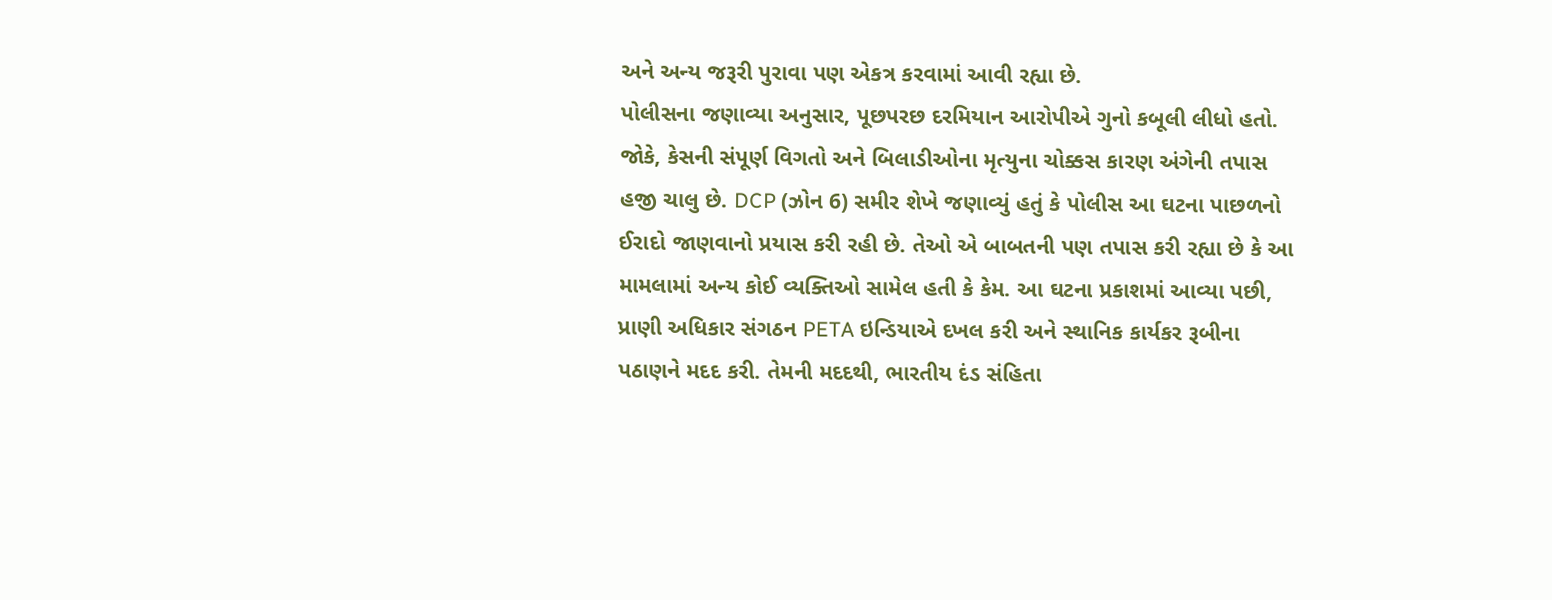અને અન્ય જરૂરી પુરાવા પણ એકત્ર કરવામાં આવી રહ્યા છે.
પોલીસના જણાવ્યા અનુસાર, પૂછપરછ દરમિયાન આરોપીએ ગુનો કબૂલી લીધો હતો. જોકે, કેસની સંપૂર્ણ વિગતો અને બિલાડીઓના મૃત્યુના ચોક્કસ કારણ અંગેની તપાસ હજી ચાલુ છે. DCP (ઝોન 6) સમીર શેખે જણાવ્યું હતું કે પોલીસ આ ઘટના પાછળનો ઈરાદો જાણવાનો પ્રયાસ કરી રહી છે. તેઓ એ બાબતની પણ તપાસ કરી રહ્યા છે કે આ મામલામાં અન્ય કોઈ વ્યક્તિઓ સામેલ હતી કે કેમ. આ ઘટના પ્રકાશમાં આવ્યા પછી, પ્રાણી અધિકાર સંગઠન PETA ઇન્ડિયાએ દખલ કરી અને સ્થાનિક કાર્યકર રૂબીના પઠાણને મદદ કરી. તેમની મદદથી, ભારતીય દંડ સંહિતા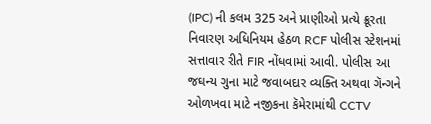(IPC) ની કલમ 325 અને પ્રાણીઓ પ્રત્યે ક્રૂરતા નિવારણ અધિનિયમ હેઠળ RCF પોલીસ સ્ટેશનમાં સત્તાવાર રીતે FIR નોંધવામાં આવી. પોલીસ આ જઘન્ય ગુના માટે જવાબદાર વ્યક્તિ અથવા ગૅન્ગને ઓળખવા માટે નજીકના કૅમેરામાંથી CCTV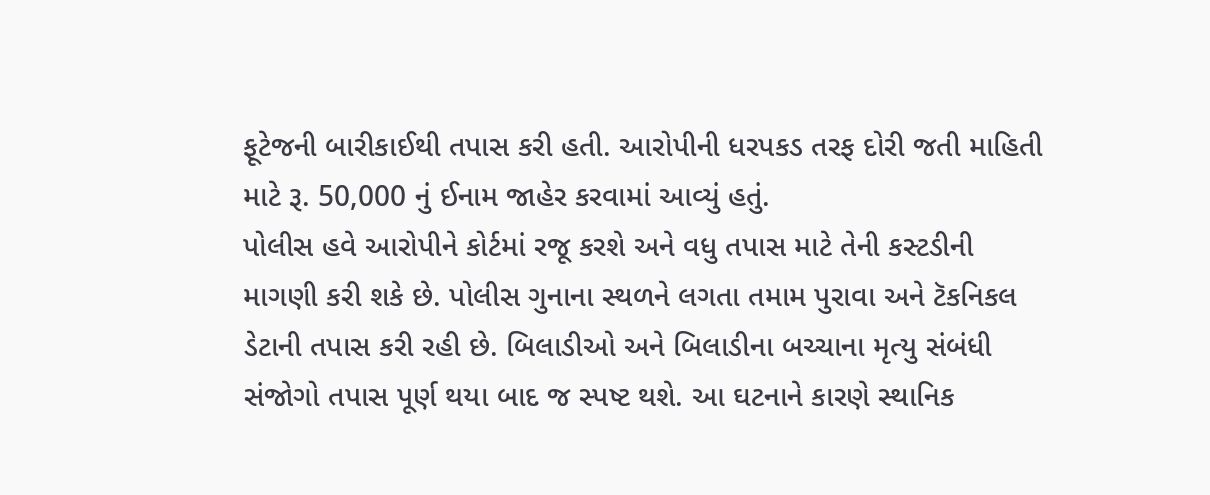ફૂટેજની બારીકાઈથી તપાસ કરી હતી. આરોપીની ધરપકડ તરફ દોરી જતી માહિતી માટે રૂ. 50,000 નું ઈનામ જાહેર કરવામાં આવ્યું હતું.
પોલીસ હવે આરોપીને કોર્ટમાં રજૂ કરશે અને વધુ તપાસ માટે તેની કસ્ટડીની માગણી કરી શકે છે. પોલીસ ગુનાના સ્થળને લગતા તમામ પુરાવા અને ટૅકનિકલ ડેટાની તપાસ કરી રહી છે. બિલાડીઓ અને બિલાડીના બચ્ચાના મૃત્યુ સંબંધી સંજોગો તપાસ પૂર્ણ થયા બાદ જ સ્પષ્ટ થશે. આ ઘટનાને કારણે સ્થાનિક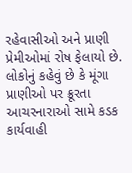રહેવાસીઓ અને પ્રાણી પ્રેમીઓમાં રોષ ફેલાયો છે. લોકોનું કહેવું છે કે મૂંગા પ્રાણીઓ પર ક્રૂરતા આચરનારાઓ સામે કડક કાર્યવાહી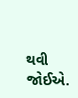થવી જોઈએ.